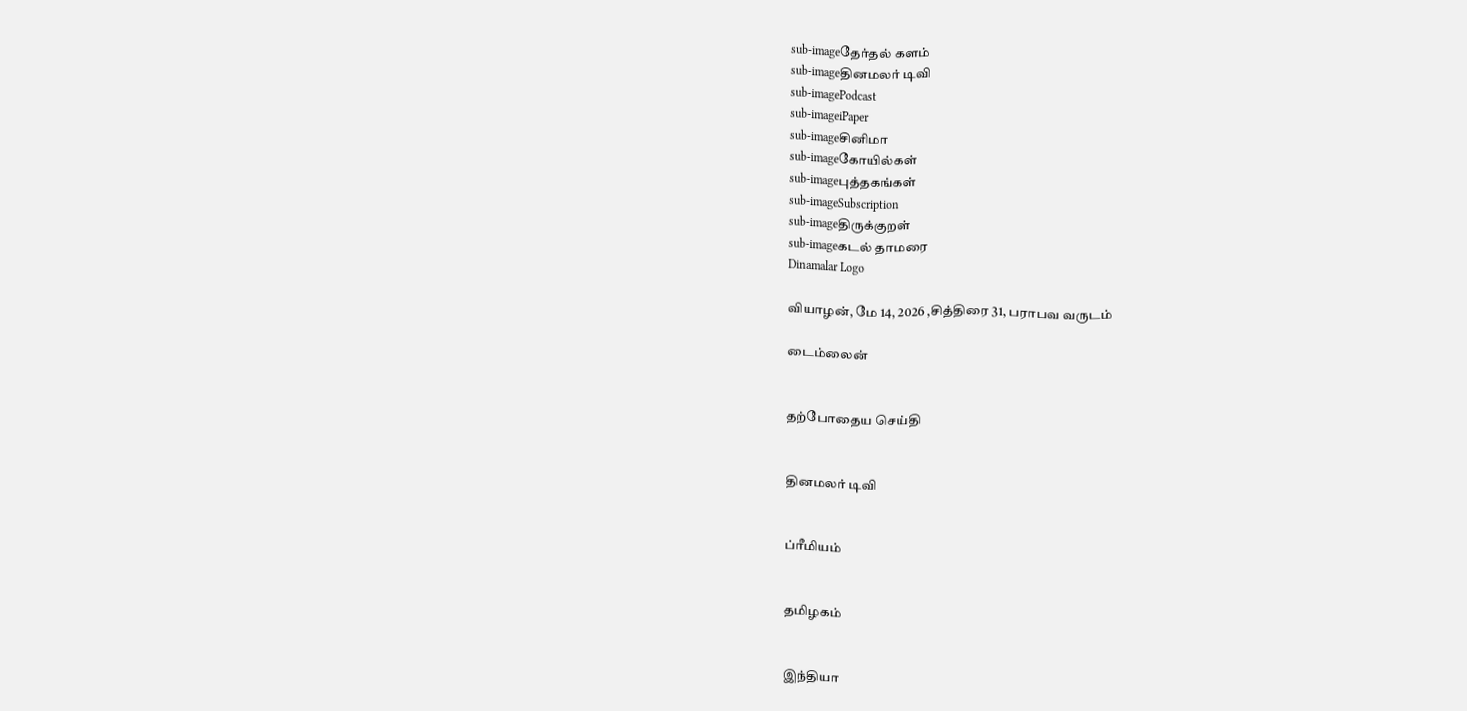sub-imageதேர்தல் களம்
sub-imageதினமலர் டிவி
sub-imagePodcast
sub-imageiPaper
sub-imageசினிமா
sub-imageகோயில்கள்
sub-imageபுத்தகங்கள்
sub-imageSubscription
sub-imageதிருக்குறள்
sub-imageகடல் தாமரை
Dinamalar Logo

வியாழன், மே 14, 2026 ,சித்திரை 31, பராபவ வருடம்

டைம்லைன்


தற்போதைய செய்தி


தினமலர் டிவி


ப்ரீமியம்


தமிழகம்


இந்தியா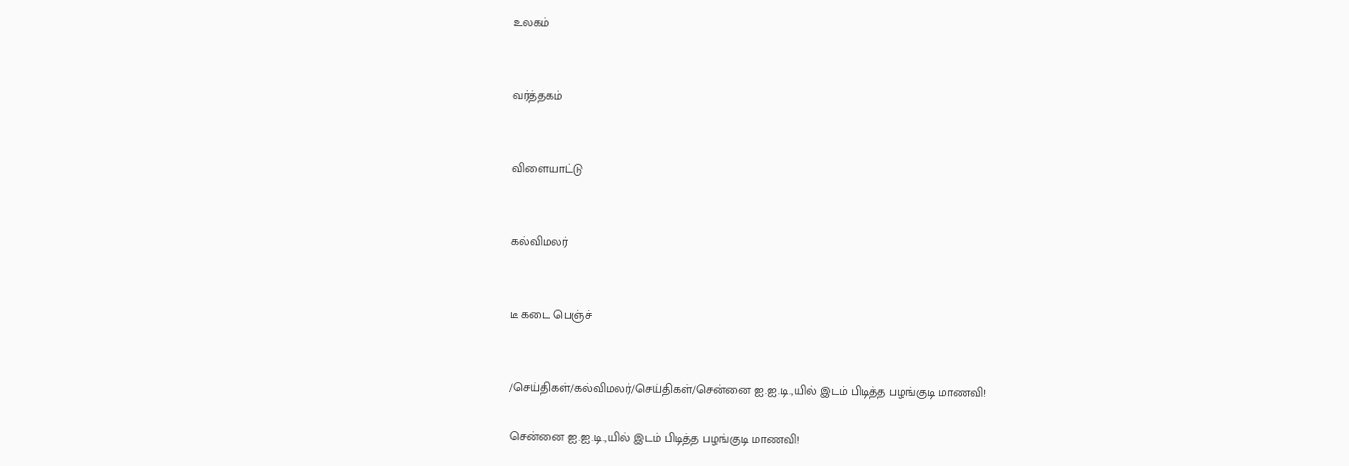உலகம்


வர்த்தகம்


விளையாட்டு


கல்விமலர்


டீ கடை பெஞ்ச்


/செய்திகள்/கல்விமலர்/செய்திகள்/சென்னை ஐ.ஐ.டி.,யில் இடம் பிடித்த பழங்குடி மாணவி!

சென்னை ஐ.ஐ.டி.,யில் இடம் பிடித்த பழங்குடி மாணவி!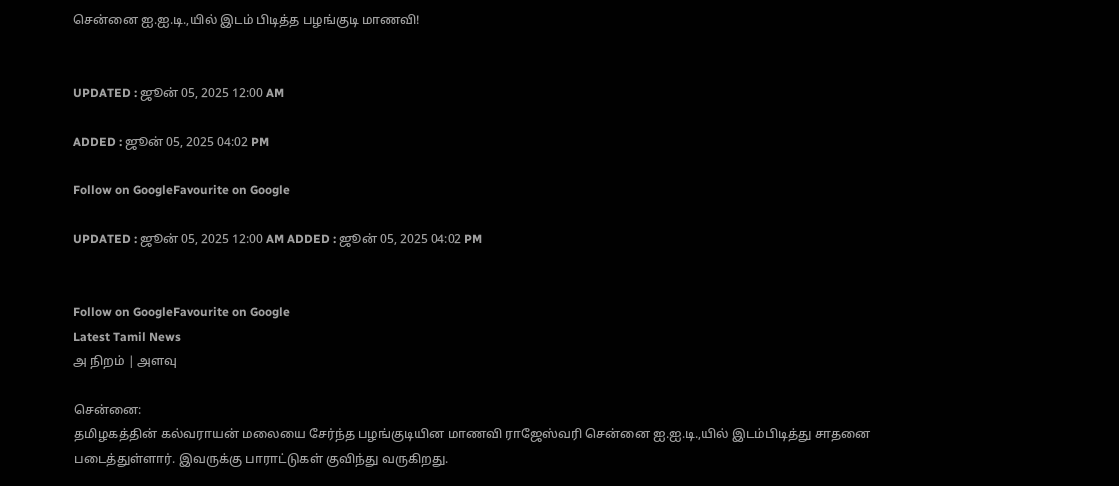சென்னை ஐ.ஐ.டி.,யில் இடம் பிடித்த பழங்குடி மாணவி!


UPDATED : ஜூன் 05, 2025 12:00 AM

ADDED : ஜூன் 05, 2025 04:02 PM

Follow on GoogleFavourite on Google

UPDATED : ஜூன் 05, 2025 12:00 AM ADDED : ஜூன் 05, 2025 04:02 PM


Follow on GoogleFavourite on Google
Latest Tamil News
அ நிறம் | அளவு

சென்னை:
தமிழகத்தின் கல்வராயன் மலையை சேர்ந்த பழங்குடியின மாணவி ராஜேஸ்வரி சென்னை ஐ.ஐ.டி.,யில் இடம்பிடித்து சாதனை படைத்துள்ளார். இவருக்கு பாராட்டுகள் குவிந்து வருகிறது.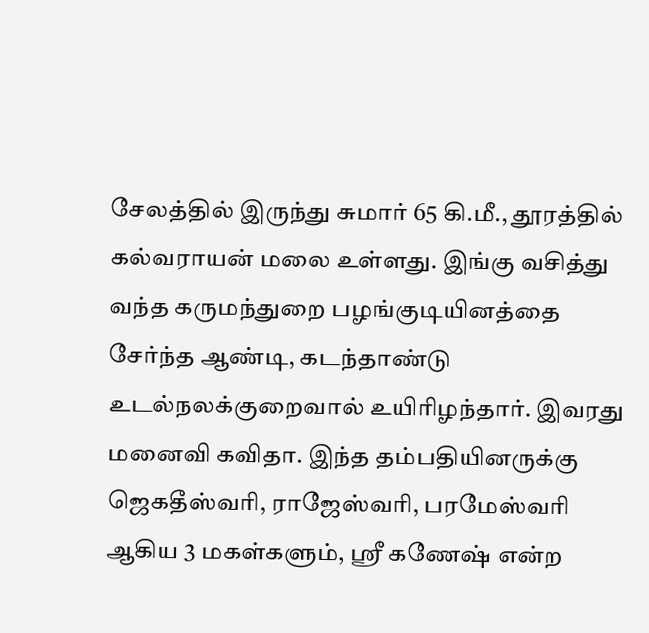சேலத்தில் இருந்து சுமார் 65 கி.மீ., தூரத்தில் கல்வராயன் மலை உள்ளது. இங்கு வசித்து வந்த கருமந்துறை பழங்குடியினத்தை சேர்ந்த ஆண்டி, கடந்தாண்டு உடல்நலக்குறைவால் உயிரிழந்தார். இவரது மனைவி கவிதா. இந்த தம்பதியினருக்கு ஜெகதீஸ்வரி, ராஜேஸ்வரி, பரமேஸ்வரி ஆகிய 3 மகள்களும், ஸ்ரீ கணேஷ் என்ற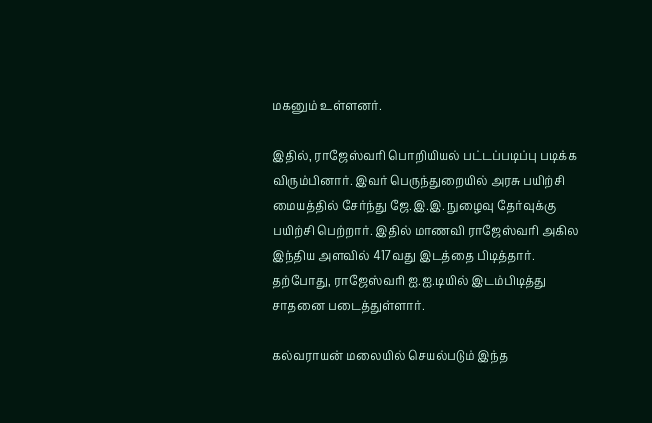மகனும் உள்ளனர்.

இதில், ராஜேஸ்வரி பொறியியல் பட்டப்படிப்பு படிக்க விரும்பினார். இவர் பெருந்துறையில் அரசு பயிற்சி மையத்தில் சேர்ந்து ஜே.இ.இ. நுழைவு தேர்வுக்கு பயிற்சி பெற்றார். இதில் மாணவி ராஜேஸ்வரி அகில இந்திய அளவில் 417வது இடத்தை பிடித்தார். தற்போது, ராஜேஸ்வரி ஐ.ஐ.டியில் இடம்பிடித்து சாதனை படைத்துள்ளார்.

கல்வராயன் மலையில் செயல்படும் இந்த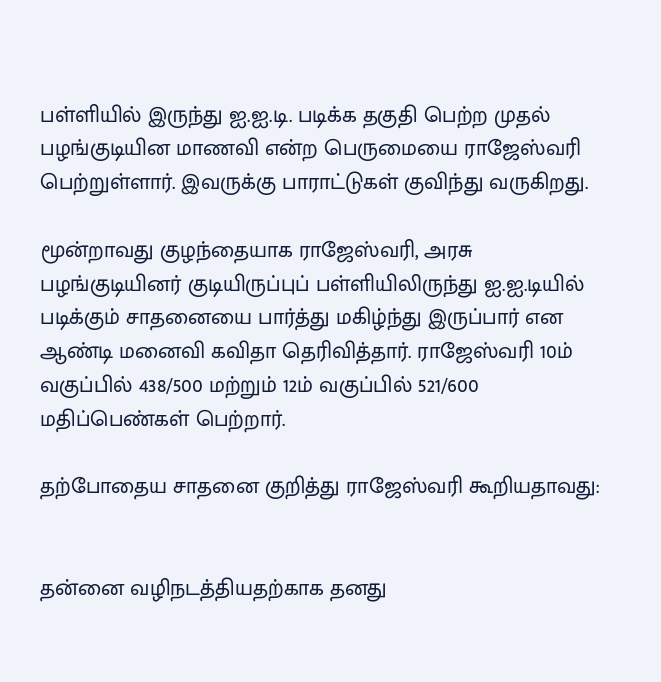பள்ளியில் இருந்து ஐ.ஐ.டி. படிக்க தகுதி பெற்ற முதல் பழங்குடியின மாணவி என்ற பெருமையை ராஜேஸ்வரி பெற்றுள்ளார். இவருக்கு பாராட்டுகள் குவிந்து வருகிறது.

மூன்றாவது குழந்தையாக ராஜேஸ்வரி, அரசு பழங்குடியினர் குடியிருப்புப் பள்ளியிலிருந்து ஐ.ஐ.டியில் படிக்கும் சாதனையை பார்த்து மகிழ்ந்து இருப்பார் என ஆண்டி மனைவி கவிதா தெரிவித்தார். ராஜேஸ்வரி 10ம் வகுப்பில் 438/500 மற்றும் 12ம் வகுப்பில் 521/600 மதிப்பெண்கள் பெற்றார்.

தற்போதைய சாதனை குறித்து ராஜேஸ்வரி கூறியதாவது:


தன்னை வழிநடத்தியதற்காக தனது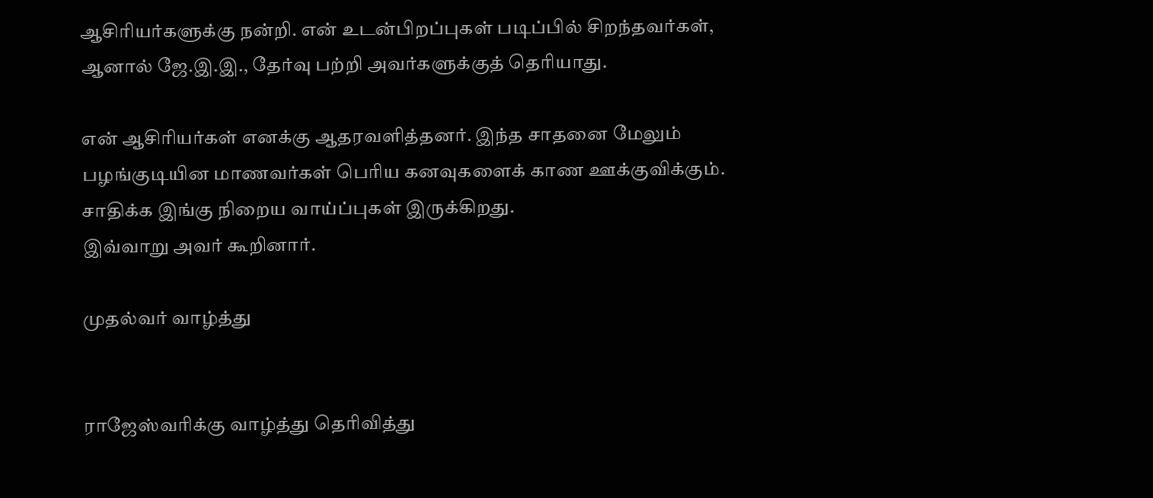ஆசிரியர்களுக்கு நன்றி. என் உடன்பிறப்புகள் படிப்பில் சிறந்தவர்கள், ஆனால் ஜே.இ.இ., தேர்வு பற்றி அவர்களுக்குத் தெரியாது.

என் ஆசிரியர்கள் எனக்கு ஆதரவளித்தனர். இந்த சாதனை மேலும் பழங்குடியின மாணவர்கள் பெரிய கனவுகளைக் காண ஊக்குவிக்கும். சாதிக்க இங்கு நிறைய வாய்ப்புகள் இருக்கிறது.
இவ்வாறு அவர் கூறினார்.

முதல்வர் வாழ்த்து


ராஜேஸ்வரிக்கு வாழ்த்து தெரிவித்து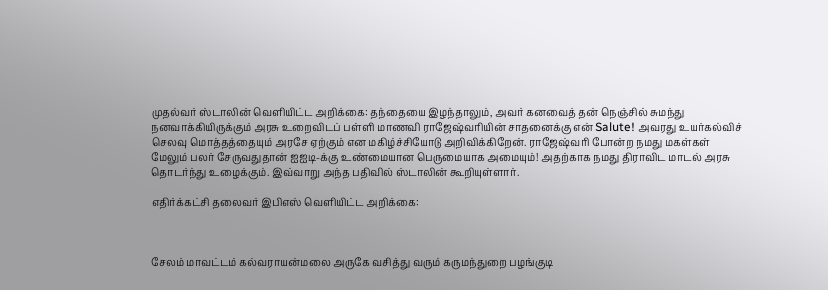முதல்வர் ஸ்டாலின் வெளியிட்ட அறிக்கை: தந்தையை இழந்தாலும், அவர் கனவைத் தன் நெஞ்சில் சுமந்து நனவாக்கியிருக்கும் அரசு உறைவிடப் பள்ளி மாணவி ராஜேஷ்வரியின் சாதனைக்கு என் Salute! அவரது உயர்கல்விச் செலவு மொத்தத்தையும் அரசே ஏற்கும் என மகிழ்ச்சியோடு அறிவிக்கிறேன். ராஜேஷ்வரி போன்ற நமது மகள்கள் மேலும் பலர் சேருவதுதான் ஐஐடி-க்கு உண்மையான பெருமையாக அமையும்! அதற்காக நமது திராவிட மாடல் அரசு தொடர்ந்து உழைக்கும். இவ்வாறு அந்த பதிவில் ஸ்டாலின் கூறியுள்ளார்.

எதிர்க்கட்சி தலைவர் இபிஎஸ் வெளியிட்ட அறிக்கை:



சேலம் மாவட்டம் கல்வராயன்மலை அருகே வசித்து வரும் கருமந்துறை பழங்குடி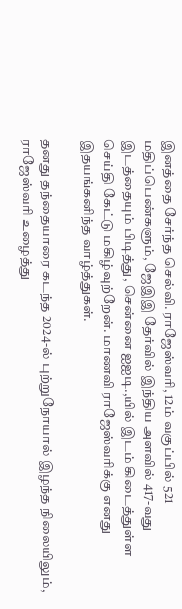இனத்தை சேர்ந்த செல்வி. ராஜேஸ்வரி, 12ம் வகுப்பில் 521 மதிப்பெண்களும், ஜேஇஇ தேர்வில் இந்திய அளவில் 417-வது இடத்தையும் பிடித்து, சென்னை ஐஐடி.,யில் இடம் கிடைத்துள்ள செய்தி கேட்டு மகிழ்வுற்றேன். மாணவி ராஜேஸ்வரிக்கு எனது இதயங்கனிந்த வாழ்த்துகள்.

தனது தந்தையாரை கடந்த 2024-ல் புற்றுநோயால் இழந்த நிலையிலும், ராஜேஸ்வரி உழைத்து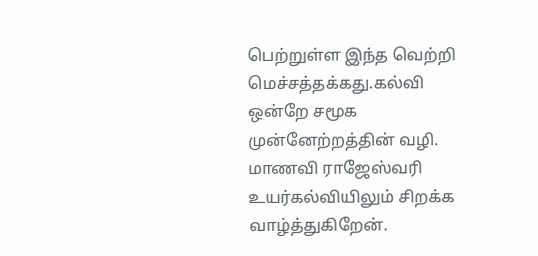பெற்றுள்ள இந்த வெற்றி மெச்சத்தக்கது.கல்வி ஒன்றே சமூக முன்னேற்றத்தின் வழி. மாணவி ராஜேஸ்வரி உயர்கல்வியிலும் சிறக்க வாழ்த்துகிறேன்.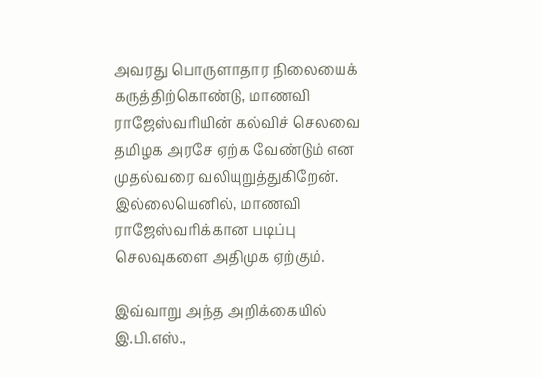அவரது பொருளாதார நிலையைக் கருத்திற்கொண்டு, மாணவி ராஜேஸ்வரியின் கல்விச் செலவை தமிழக அரசே ஏற்க வேண்டும் என முதல்வரை வலியுறுத்துகிறேன். இல்லையெனில், மாணவி ராஜேஸ்வரிக்கான படிப்பு செலவுகளை அதிமுக ஏற்கும்.

இவ்வாறு அந்த அறிக்கையில் இ.பி.எஸ்.,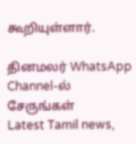கூறியுள்ளார்.

தினமலர் WhatsApp Channel-ல் சேருங்கள்
Latest Tamil news,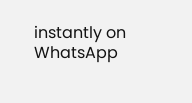instantly on WhatsApp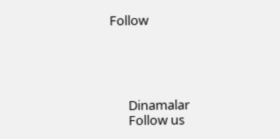Follow





      Dinamalar
      Follow us